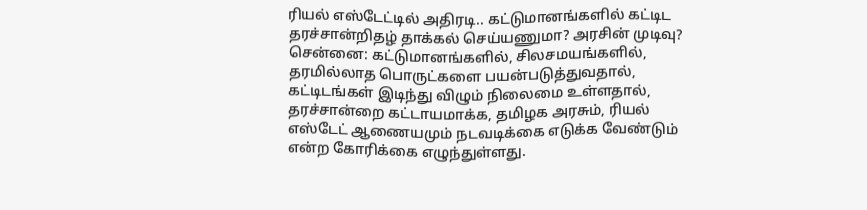ரியல் எஸ்டேட்டில் அதிரடி.. கட்டுமானங்களில் கட்டிட தரச்சான்றிதழ் தாக்கல் செய்யணுமா? அரசின் முடிவு?
சென்னை: கட்டுமானங்களில், சிலசமயங்களில், தரமில்லாத பொருட்களை பயன்படுத்துவதால், கட்டிடங்கள் இடிந்து விழும் நிலைமை உள்ளதால், தரச்சான்றை கட்டாயமாக்க, தமிழக அரசும், ரியல் எஸ்டேட் ஆணையமும் நடவடிக்கை எடுக்க வேண்டும் என்ற கோரிக்கை எழுந்துள்ளது.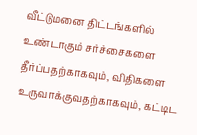வீட்டுமனை திட்டங்களில் உண்டாகும் சர்ச்சைகளை தீர்ப்பதற்காகவும், விதிகளை உருவாக்குவதற்காகவும், கட்டிட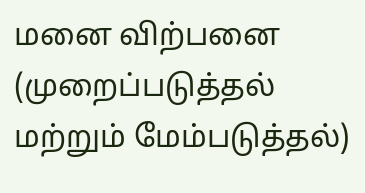மனை விற்பனை (முறைப்படுத்தல் மற்றும் மேம்படுத்தல்)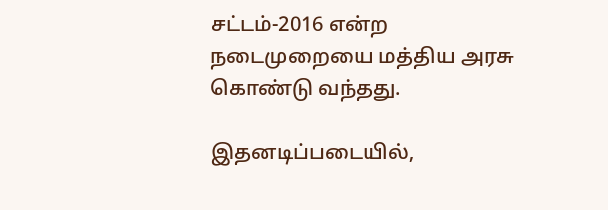சட்டம்-2016 என்ற நடைமுறையை மத்திய அரசு கொண்டு வந்தது.

இதனடிப்படையில்,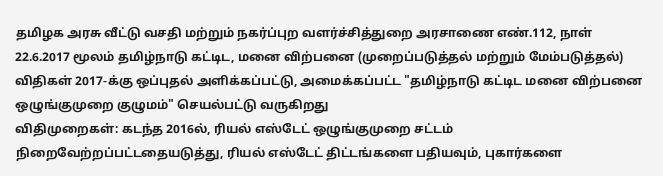தமிழக அரசு வீட்டு வசதி மற்றும் நகர்ப்புற வளர்ச்சித்துறை அரசாணை எண்.112, நாள் 22.6.2017 மூலம் தமிழ்நாடு கட்டிட, மனை விற்பனை (முறைப்படுத்தல் மற்றும் மேம்படுத்தல்) விதிகள் 2017-க்கு ஒப்புதல் அளிக்கப்பட்டு, அமைக்கப்பட்ட "தமிழ்நாடு கட்டிட மனை விற்பனை ஒழுங்குமுறை குழுமம்" செயல்பட்டு வருகிறது
விதிமுறைகள்: கடந்த 2016ல், ரியல் எஸ்டேட் ஒழுங்குமுறை சட்டம் நிறைவேற்றப்பட்டதையடுத்து, ரியல் எஸ்டேட் திட்டங்களை பதியவும், புகார்களை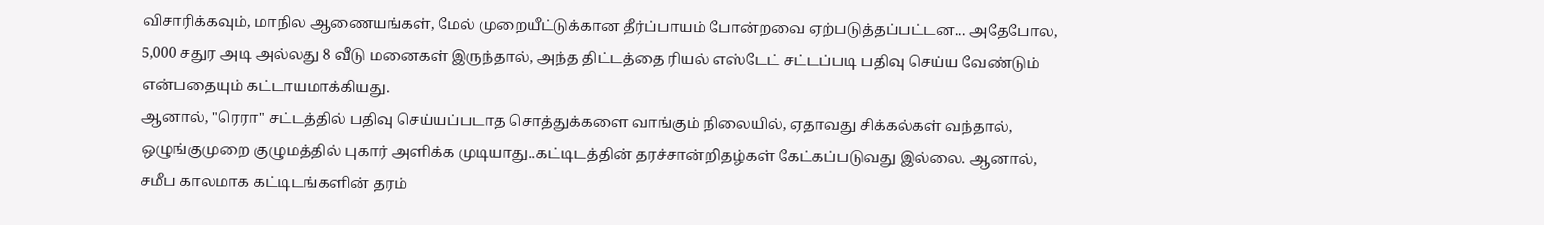விசாரிக்கவும், மாநில ஆணையங்கள், மேல் முறையீட்டுக்கான தீர்ப்பாயம் போன்றவை ஏற்படுத்தப்பட்டன... அதேபோல, 5,000 சதுர அடி அல்லது 8 வீடு மனைகள் இருந்தால், அந்த திட்டத்தை ரியல் எஸ்டேட் சட்டப்படி பதிவு செய்ய வேண்டும் என்பதையும் கட்டாயமாக்கியது.
ஆனால், "ரெரா" சட்டத்தில் பதிவு செய்யப்படாத சொத்துக்களை வாங்கும் நிலையில், ஏதாவது சிக்கல்கள் வந்தால், ஒழுங்குமுறை குழுமத்தில் புகார் அளிக்க முடியாது..கட்டிடத்தின் தரச்சான்றிதழ்கள் கேட்கப்படுவது இல்லை. ஆனால், சமீப காலமாக கட்டிடங்களின் தரம்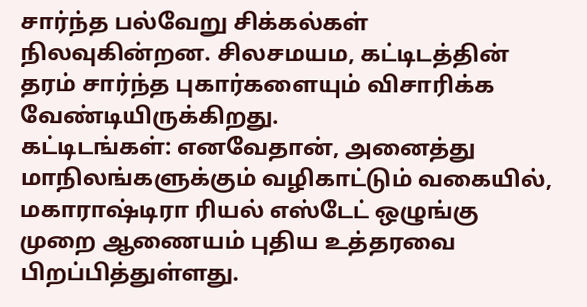சார்ந்த பல்வேறு சிக்கல்கள் நிலவுகின்றன. சிலசமயம, கட்டிடத்தின் தரம் சார்ந்த புகார்களையும் விசாரிக்க வேண்டியிருக்கிறது.
கட்டிடங்கள்: எனவேதான், அனைத்து மாநிலங்களுக்கும் வழிகாட்டும் வகையில், மகாராஷ்டிரா ரியல் எஸ்டேட் ஒழுங்கு முறை ஆணையம் புதிய உத்தரவை பிறப்பித்துள்ளது.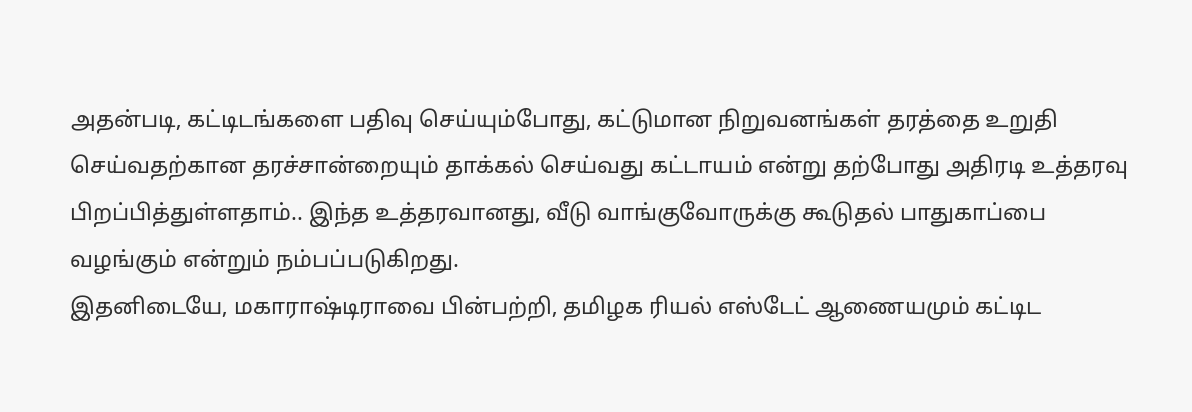அதன்படி, கட்டிடங்களை பதிவு செய்யும்போது, கட்டுமான நிறுவனங்கள் தரத்தை உறுதி செய்வதற்கான தரச்சான்றையும் தாக்கல் செய்வது கட்டாயம் என்று தற்போது அதிரடி உத்தரவு பிறப்பித்துள்ளதாம்.. இந்த உத்தரவானது, வீடு வாங்குவோருக்கு கூடுதல் பாதுகாப்பை வழங்கும் என்றும் நம்பப்படுகிறது.
இதனிடையே, மகாராஷ்டிராவை பின்பற்றி, தமிழக ரியல் எஸ்டேட் ஆணையமும் கட்டிட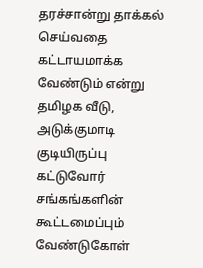தரச்சான்று தாக்கல் செய்வதை கட்டாயமாக்க வேண்டும் என்று தமிழக வீடு, அடுக்குமாடி குடியிருப்பு கட்டுவோர் சங்கங்களின் கூட்டமைப்பும் வேண்டுகோள்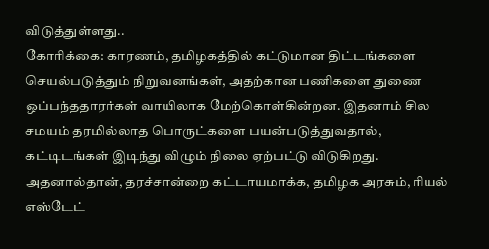விடுத்துள்ளது..
கோரிக்கை: காரணம், தமிழகத்தில் கட்டுமான திட்டங்களை செயல்படுத்தும் நிறுவனங்கள், அதற்கான பணிகளை துணை ஒப்பந்ததாரர்கள் வாயிலாக மேற்கொள்கின்றன. இதனாம் சில சமயம் தரமில்லாத பொருட்களை பயன்படுத்துவதால், கட்டிடங்கள் இடிந்து விழும் நிலை ஏற்பட்டு விடுகிறது. அதனால்தான், தரச்சான்றை கட்டாயமாக்க, தமிழக அரசும், ரியல் எஸ்டேட்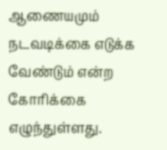ஆணையமும் நடவடிக்கை எடுக்க வேண்டும் என்ற கோரிக்கை எழுந்துள்ளது.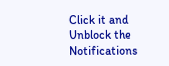Click it and Unblock the Notifications